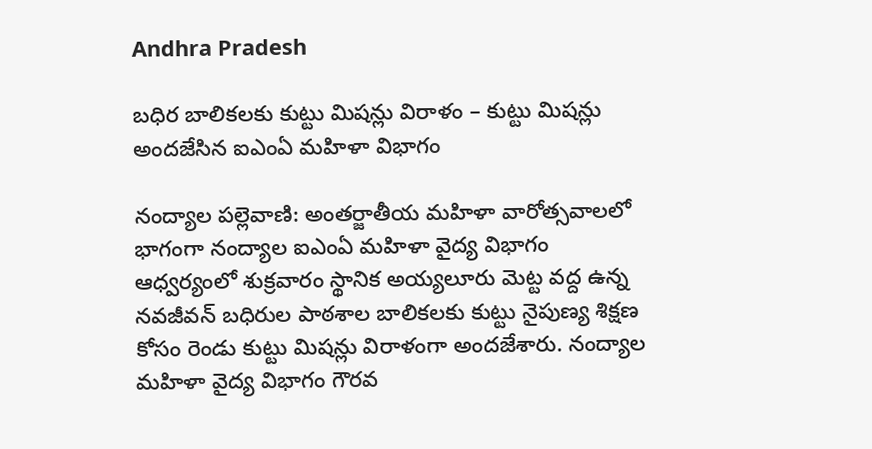Andhra Pradesh

బధిర బాలికలకు కుట్టు మిషన్లు విరాళం – కుట్టు మిషన్లు అందజేసిన ఐఎంఏ మహిళా విభాగం

నంద్యాల పల్లెవాణి: అంతర్జాతీయ మహిళా వారోత్సవాలలో భాగంగా నంద్యాల ఐఎంఏ మహిళా వైద్య విభాగం ఆధ్వర్యంలో శుక్రవారం స్థానిక అయ్యలూరు మెట్ట వద్ద ఉన్న నవజీవన్‌ బధిరుల పాఠశాల బాలికలకు కుట్టు నైపుణ్య శిక్షణ కోసం రెండు కుట్టు మిషన్లు విరాళంగా అందజేశారు. నంద్యాల మహిళా వైద్య విభాగం గౌరవ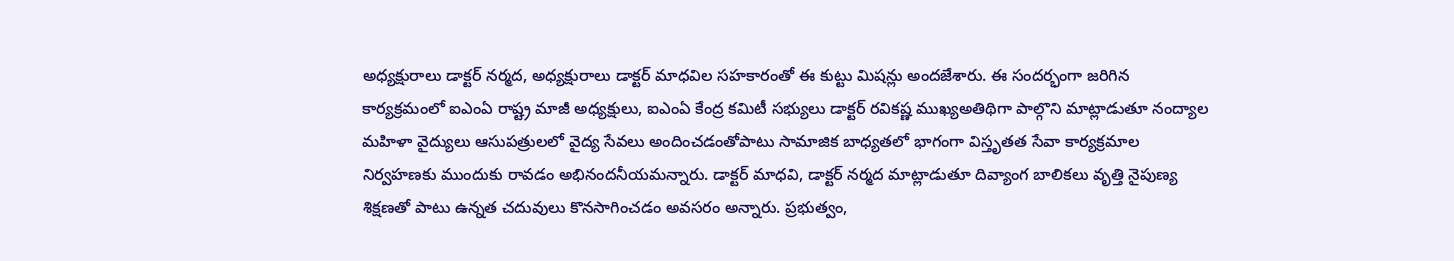అధ్యక్షురాలు డాక్టర్‌ నర్మద, అధ్యక్షురాలు డాక్టర్‌ మాధవిల సహకారంతో ఈ కుట్టు మిషన్లు అందజేశారు. ఈ సందర్భంగా జరిగిన కార్యక్రమంలో ఐఎంఏ రాష్ట్ర మాజీ అధ్యక్షులు, ఐఎంఏ కేంద్ర కమిటీ సభ్యులు డాక్టర్‌ రవికష్ణ ముఖ్యఅతిథిగా పాల్గొని మాట్లాడుతూ నంద్యాల మహిళా వైద్యులు ఆసుపత్రులలో వైద్య సేవలు అందించడంతోపాటు సామాజిక బాధ్యతలో భాగంగా విస్తృతత సేవా కార్యక్రమాల నిర్వహణకు ముందుకు రావడం అభినందనీయమన్నారు. డాక్టర్‌ మాధవి, డాక్టర్‌ నర్మద మాట్లాడుతూ దివ్యాంగ బాలికలు వృత్తి నైపుణ్య శిక్షణతో పాటు ఉన్నత చదువులు కొనసాగించడం అవసరం అన్నారు. ప్రభుత్వం,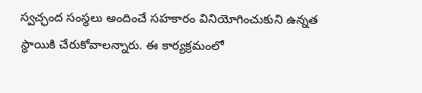స్వచ్ఛంద సంస్థలు అందించే సహకారం వినియోగించుకుని ఉన్నత స్థాయికి చేరుకోవాలన్నారు. ఈ కార్యక్రమంలో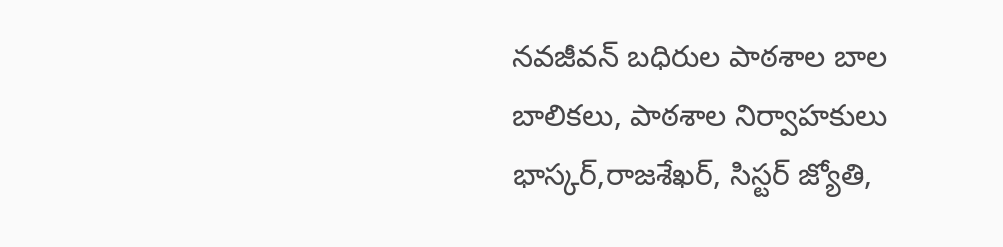నవజీవన్‌ బధిరుల పాఠశాల బాల బాలికలు, పాఠశాల నిర్వాహకులు భాస్కర్,రాజశేఖర్, సిస్టర్‌ జ్యోతి,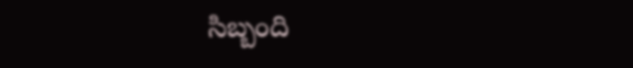సిబ్బంది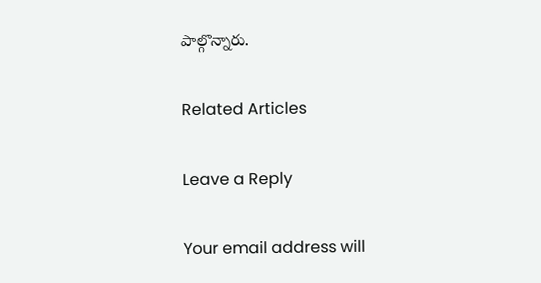పాల్గొన్నారు.

Related Articles

Leave a Reply

Your email address will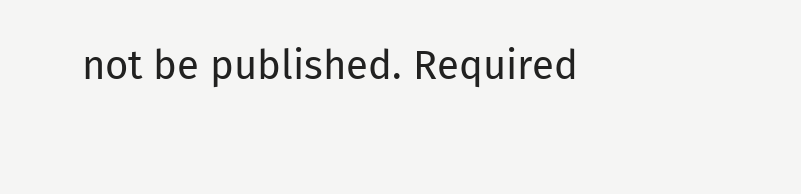not be published. Required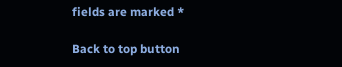fields are marked *

Back to top button